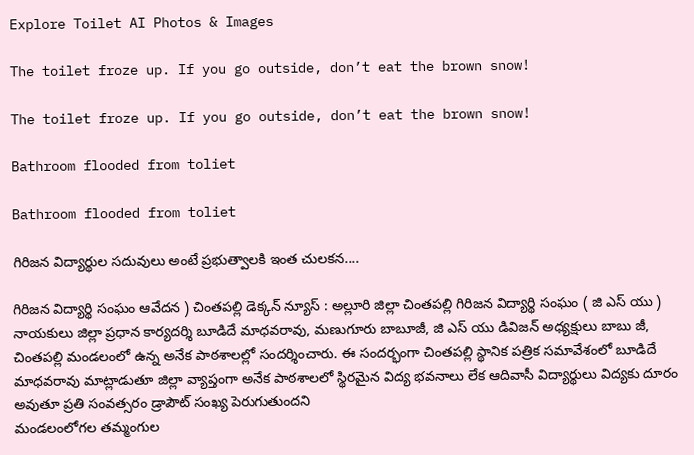Explore Toilet AI Photos & Images

The toilet froze up. If you go outside, don’t eat the brown snow!

The toilet froze up. If you go outside, don’t eat the brown snow!

Bathroom flooded from toliet

Bathroom flooded from toliet

గిరిజన విద్యార్థుల సదువులు అంటే ప్రభుత్వాలకి ఇంత చులకన....

గిరిజన విద్యార్థి సంఘం ఆవేదన ) చింతపల్లి డెక్కన్ న్యూస్ : అల్లూరి జిల్లా చింతపల్లి గిరిజన విద్యార్థి సంఘం ( జి ఎస్ యు ) నాయకులు జిల్లా ప్రధాన కార్యదర్శి బూడిదే మాధవరావు, మణుగూరు బాబూజీ, జి ఎస్ యు డివిజన్ అధ్యక్షులు బాబు జీ,
చింతపల్లి మండలంలో ఉన్న అనేక పాఠశాలల్లో సందర్శించారు. ఈ సందర్భంగా చింతపల్లి స్థానిక పత్రిక సమావేశంలో బూడిదే మాధవరావు మాట్లాడుతూ జిల్లా వ్యాప్తంగా అనేక పాఠశాలలో స్థిరమైన విద్య భవనాలు లేక ఆదివాసీ విద్యార్థులు విద్యకు దూరం అవుతూ ప్రతి సంవత్సరం డ్రాపౌట్ సంఖ్య పెరుగుతుందని
మండలంలోగల తమ్మంగుల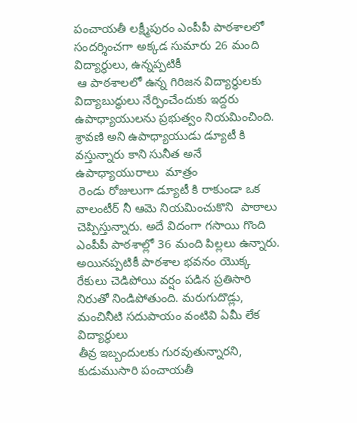పంచాయతీ లక్ష్మీపురం ఎంపీపీ పాఠశాలలో  సందర్శించగా అక్కడ సుమారు 26 మంది విద్యార్థులు, ఉన్నప్పటికీ
 ఆ పాఠశాలలో ఉన్న గిరిజన విద్యార్థులకు విద్యాబుద్ధులు నేర్పించేందుకు ఇద్దరు ఉపాధ్యాయులను ప్రభుత్వం నియమించింది. శ్రావణి అని ఉపాధ్యాయుడు డ్యూటీ కి
వస్తున్నారు కాని సునీత అనే ఉపాధ్యాయురాలు  మాత్రం
 రెండు రోజులుగా డ్యూటీ కి రాకుండా ఒక వాలంటీర్ నీ ఆమె నియమించుకొని  పాఠాలు చెప్పిస్తున్నారు. అదే విదంగా గసాయి గొంది ఎంపీపీ పాఠశాల్లో 36 మంది పిల్లలు ఉన్నారు. అయినప్పటికీ పాఠశాల భవనం యొక్క రేకులు చెడిపోయి వర్షం పడిన ప్రతిసారి నిరుతో నిండిపోతుంది. మరుగుదొడ్లు, మంచినీటి సదుపాయం వంటివి ఏమీ లేక విద్యార్థులు
తీవ్ర ఇబ్బందులకు గురవుతున్నారని, కుడుముసారి పంచాయతీ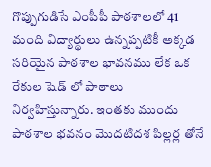గొప్పుగుడిసే ఎంపీపీ పాఠశాలలో 41 మంది విద్యార్థులు ఉన్నప్పటికీ అక్కడ సరియైన పాఠశాల భావనము లేక ఒక రేకుల షెడ్ లో పాఠాలు నిర్వహిస్తున్నారు. ఇంతకు ముందు పాఠశాల భవనం మొదటిదశ పిల్లర్ల తోనే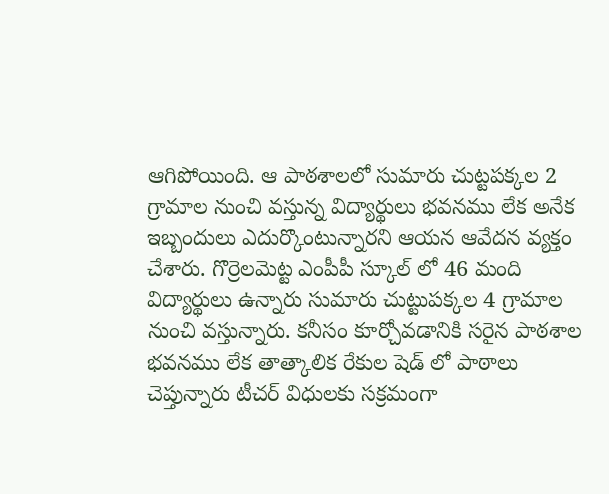ఆగిపోయింది. ఆ పాఠశాలలో సుమారు చుట్టపక్కల 2 గ్రామాల నుంచి వస్తున్న విద్యార్థులు భవనము లేక అనేక ఇబ్బందులు ఎదుర్కొంటున్నారని ఆయన ఆవేదన వ్యక్తం చేశారు. గొర్రెలమెట్ట ఎంపీపీ స్కూల్ లో 46 మంది విద్యార్థులు ఉన్నారు సుమారు చుట్టుపక్కల 4 గ్రామాల నుంచి వస్తున్నారు. కనీసం కూర్చోవడానికి సరైన పాఠశాల భవనము లేక తాత్కాలిక రేకుల షెడ్ లో పాఠాలు చెప్తున్నారు టీచర్ విధులకు సక్రమంగా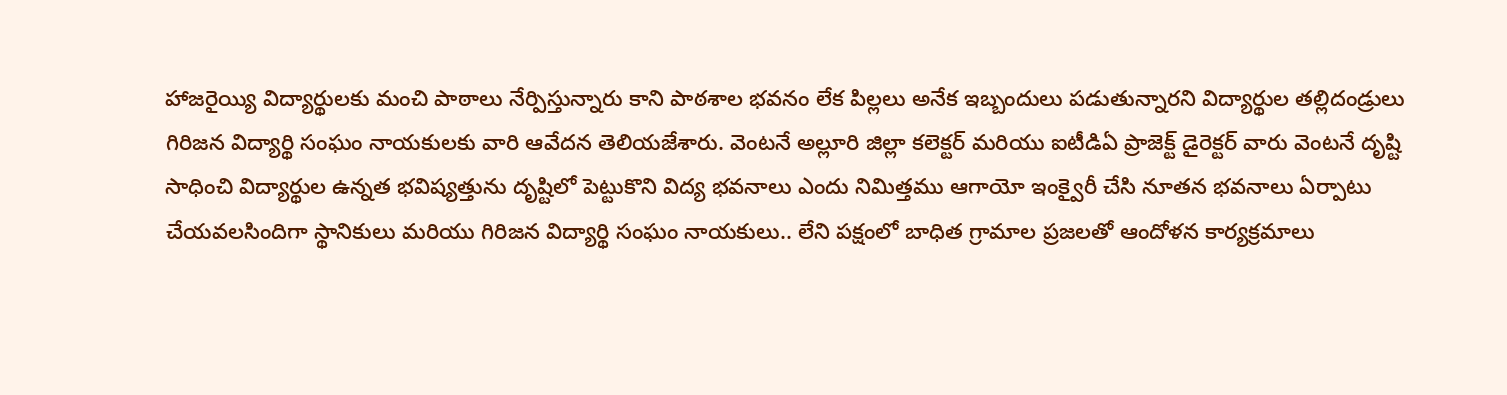హాజరైయ్యి విద్యార్థులకు మంచి పాఠాలు నేర్పిస్తున్నారు కాని పాఠశాల భవనం లేక పిల్లలు అనేక ఇబ్బందులు పడుతున్నారని విద్యార్థుల తల్లిదండ్రులు గిరిజన విద్యార్థి సంఘం నాయకులకు వారి ఆవేదన తెలియజేశారు. వెంటనే అల్లూరి జిల్లా కలెక్టర్ మరియు ఐటీడిఏ ప్రాజెక్ట్ డైరెక్టర్ వారు వెంటనే దృష్టి సాధించి విద్యార్థుల ఉన్నత భవిష్యత్తును దృష్టిలో పెట్టుకొని విద్య భవనాలు ఎందు నిమిత్తము ఆగాయో ఇంక్వైరీ చేసి నూతన భవనాలు ఏర్పాటు చేయవలసిందిగా స్థానికులు మరియు గిరిజన విద్యార్థి సంఘం నాయకులు.. లేని పక్షంలో బాధిత గ్రామాల ప్రజలతో ఆందోళన కార్యక్రమాలు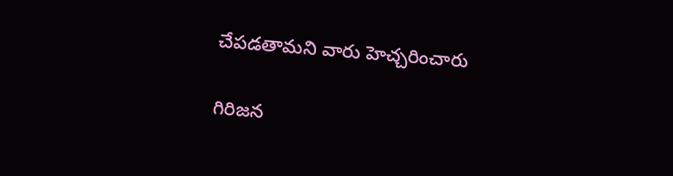చేపడతామని వారు హెచ్చరించారు

గిరిజన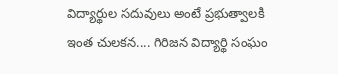విద్యార్థుల సదువులు అంటే ప్రభుత్వాలకి ఇంత చులకన.... గిరిజన విద్యార్థి సంఘం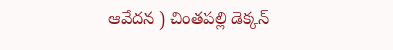ఆవేదన ) చింతపల్లి డెక్కన్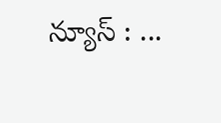న్యూస్ : ...